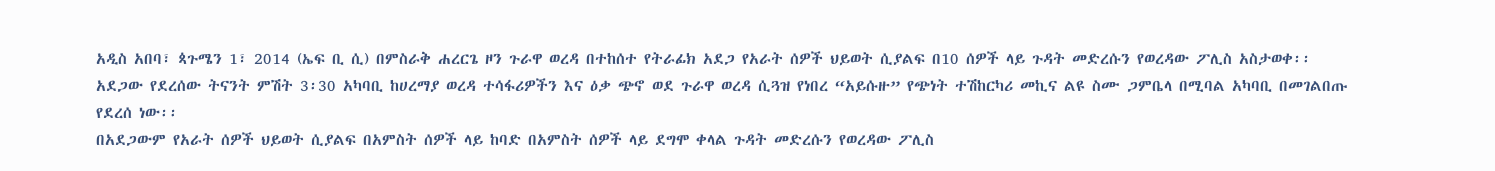አዲስ አበባ፣ ጳጉሜን 1፣ 2014 (ኤፍ ቢ ሲ) በምስራቅ ሐረርጌ ዞን ጉራዋ ወረዳ በተከሰተ የትራፊክ አደጋ የአራት ሰዎች ህይወት ሲያልፍ በ10 ሰዎች ላይ ጉዳት መድረሱን የወረዳው ፖሊስ አስታወቀ፡፡
አደጋው የደረሰው ትናንት ምሽት 3፡30 አካባቢ ከሀረማያ ወረዳ ተሳፋሪዎችን እና ዕቃ ጭኖ ወደ ጉራዋ ወረዳ ሲጓዝ የነበረ “አይሱዙ” የጭነት ተሽከርካሪ መኪና ልዩ ስሙ ጋምቤላ በሚባል አካባቢ በመገልበጡ የደረሰ ነው፡፡
በአደጋውም የአራት ሰዎች ህይወት ሲያልፍ በአምስት ሰዎች ላይ ከባድ በአምስት ሰዎች ላይ ደግሞ ቀላል ጉዳት መድረሱን የወረዳው ፖሊስ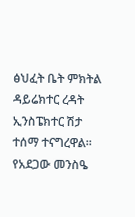ፅህፈት ቤት ምክትል ዳይሬክተር ረዳት ኢንስፔክተር ሽታ ተሰማ ተናግረዋል፡፡
የአደጋው መንስዔ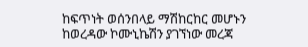ከፍጥነት ወሰንበላይ ማሽከርከር መሆኑን ከወረዳው ኮሙኒኬሽን ያገኘነው መረጃ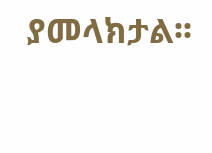ያመላክታል፡፡